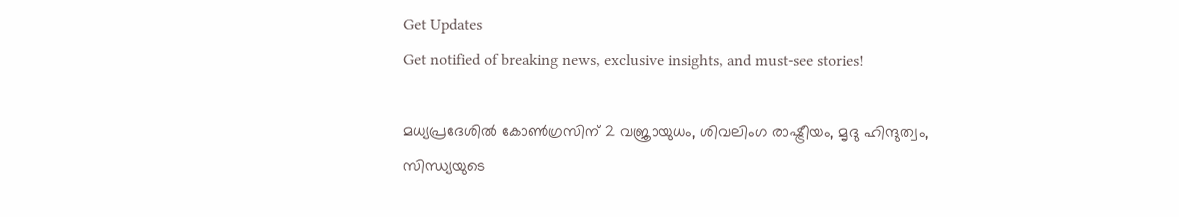Get Updates
Get notified of breaking news, exclusive insights, and must-see stories!

മധ്യപ്രദേശില്‍ കോണ്‍ഗ്രസിന് 2 വജ്രായുധം, ശിവലിംഗ രാഷ്ട്രീയം, മൃദു ഹിന്ദുത്വം, സിന്ധ്യയുടെ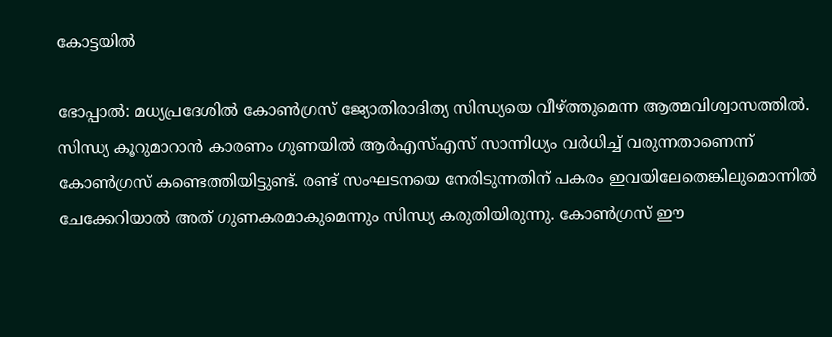കോട്ടയില്‍

ഭോപ്പാല്‍: മധ്യപ്രദേശില്‍ കോണ്‍ഗ്രസ് ജ്യോതിരാദിത്യ സിന്ധ്യയെ വീഴ്ത്തുമെന്ന ആത്മവിശ്വാസത്തില്‍. സിന്ധ്യ കൂറുമാറാന്‍ കാരണം ഗുണയില്‍ ആര്‍എസ്എസ് സാന്നിധ്യം വര്‍ധിച്ച് വരുന്നതാണെന്ന് കോണ്‍ഗ്രസ് കണ്ടെത്തിയിട്ടുണ്ട്. രണ്ട് സംഘടനയെ നേരിടുന്നതിന് പകരം ഇവയിലേതെങ്കിലുമൊന്നില്‍ ചേക്കേറിയാല്‍ അത് ഗുണകരമാകുമെന്നും സിന്ധ്യ കരുതിയിരുന്നു. കോണ്‍ഗ്രസ് ഈ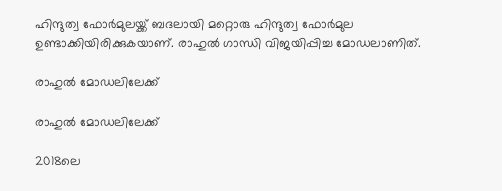ഹിന്ദുത്വ ഫോര്‍മുലയ്ക്ക് ബദലായി മറ്റൊരു ഹിന്ദുത്വ ഫോര്‍മുല ഉണ്ടാക്കിയിരിക്കുകയാണ്. രാഹുല്‍ ഗാന്ധി വിജയിപ്പിച്ച മോഡലാണിത്.

രാഹുല്‍ മോഡലിലേക്ക്

രാഹുല്‍ മോഡലിലേക്ക്

2018ലെ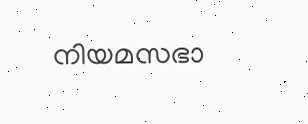നിയമസഭാ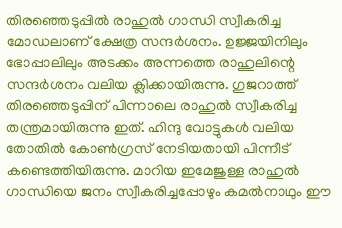തിരഞ്ഞെടുപ്പില്‍ രാഹുല്‍ ഗാന്ധി സ്വീകരിച്ച മോഡലാണ് ക്ഷേത്ര സന്ദര്‍ശനം. ഉജ്ജയിനിലും ഭോപ്പാലിലും അടക്കം അന്നത്തെ രാഹുലിന്റെ സന്ദര്‍ശനം വലിയ ക്ലിക്കായിരുന്നു. ഗുജറാത്ത് തിരഞ്ഞെടുപ്പിന് പിന്നാലെ രാഹുല്‍ സ്വീകരിച്ച തന്ത്രമായിരുന്നു ഇത്. ഹിന്ദു വോട്ടുകള്‍ വലിയ തോതില്‍ കോണ്‍ഗ്രസ് നേടിയതായി പിന്നീട് കണ്ടെത്തിയിരുന്നു. മാറിയ ഇമേജുള്ള രാഹുല്‍ ഗാന്ധിയെ ജനം സ്വീകരിച്ചപ്പോഴും കമല്‍നാഥും ഈ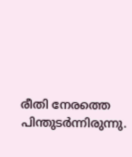രീതി നേരത്തെ പിന്തുടര്‍ന്നിരുന്നു.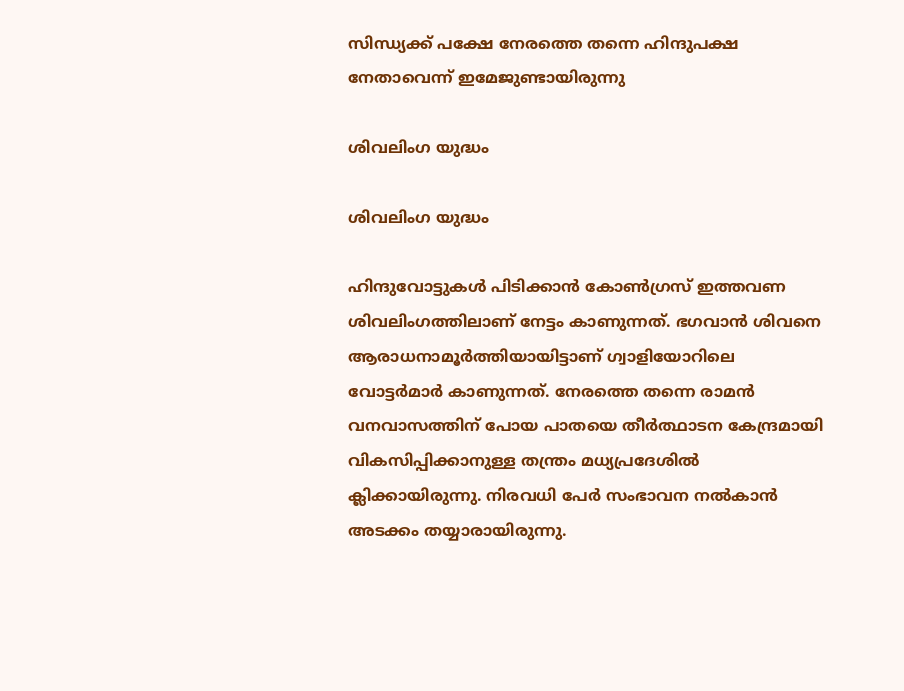സിന്ധ്യക്ക് പക്ഷേ നേരത്തെ തന്നെ ഹിന്ദുപക്ഷ നേതാവെന്ന് ഇമേജുണ്ടായിരുന്നു

ശിവലിംഗ യുദ്ധം

ശിവലിംഗ യുദ്ധം

ഹിന്ദുവോട്ടുകള്‍ പിടിക്കാന്‍ കോണ്‍ഗ്രസ് ഇത്തവണ ശിവലിംഗത്തിലാണ് നേട്ടം കാണുന്നത്. ഭഗവാന്‍ ശിവനെ ആരാധനാമൂര്‍ത്തിയായിട്ടാണ് ഗ്വാളിയോറിലെ വോട്ടര്‍മാര്‍ കാണുന്നത്. നേരത്തെ തന്നെ രാമന്‍ വനവാസത്തിന് പോയ പാതയെ തീര്‍ത്ഥാടന കേന്ദ്രമായി വികസിപ്പിക്കാനുള്ള തന്ത്രം മധ്യപ്രദേശില്‍ ക്ലിക്കായിരുന്നു. നിരവധി പേര്‍ സംഭാവന നല്‍കാന്‍ അടക്കം തയ്യാരായിരുന്നു.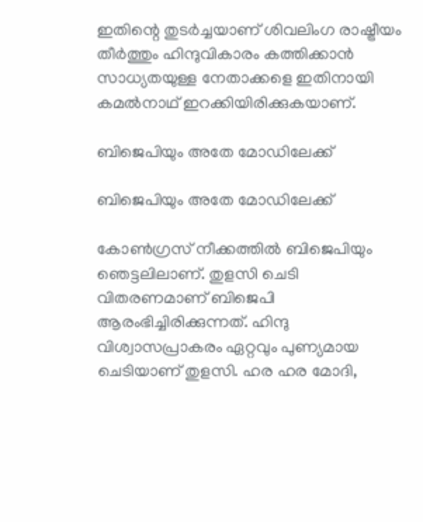ഇതിന്റെ തുടര്‍ച്ചയാണ് ശിവലിംഗ രാഷ്ട്രീയം തീര്‍ത്തും ഹിന്ദുവികാരം കത്തിക്കാന്‍ സാധ്യതയുള്ള നേതാക്കളെ ഇതിനായി കമല്‍നാഥ് ഇറക്കിയിരിക്കുകയാണ്.

ബിജെപിയും അതേ മോഡിലേക്ക്

ബിജെപിയും അതേ മോഡിലേക്ക്

കോണ്‍ഗ്രസ് നീക്കത്തില്‍ ബിജെപിയും ഞെട്ടലിലാണ്. തുളസി ചെടി വിതരണമാണ് ബിജെപി ആരംഭിച്ചിരിക്കുന്നത്. ഹിന്ദു വിശ്വാസപ്രാകരം ഏറ്റവും പുണ്യമായ ചെടിയാണ് തുളസി. ഹര ഹര മോദി,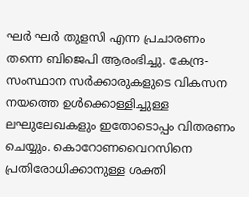ഘര്‍ ഘര്‍ തുളസി എന്ന പ്രചാരണം തന്നെ ബിജെപി ആരംഭിച്ചു. കേന്ദ്ര-സംസ്ഥാന സര്‍ക്കാരുകളുടെ വികസന നയത്തെ ഉള്‍ക്കൊള്ളിച്ചുള്ള ലഘുലേഖകളും ഇതോടൊപ്പം വിതരണം ചെയ്യും. കൊറോണവൈറസിനെ പ്രതിരോധിക്കാനുള്ള ശക്തി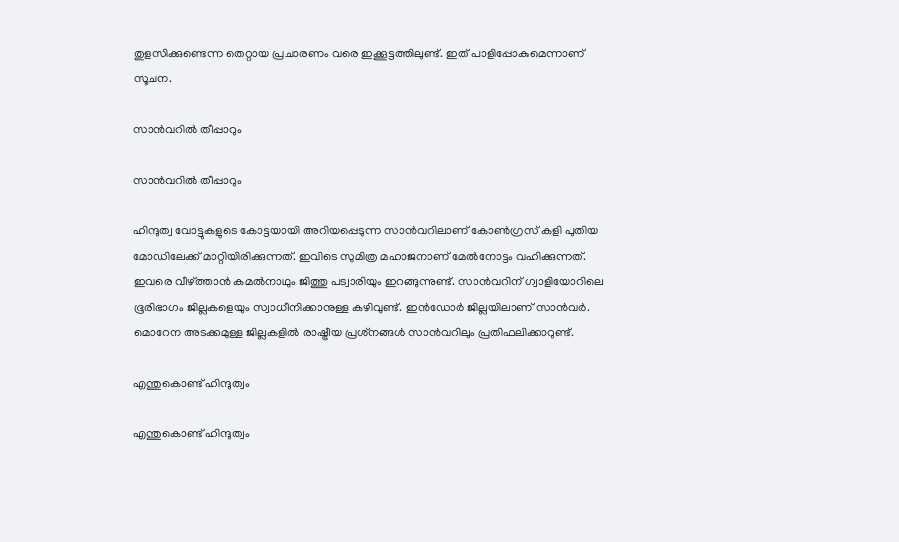തുളസിക്കുണ്ടെന്ന തെറ്റായ പ്രചാരണം വരെ ഇക്കൂട്ടത്തിലുണ്ട്. ഇത് പാളിപ്പോകുമെന്നാണ് സൂചന.

സാന്‍വറില്‍ തീപ്പാറും

സാന്‍വറില്‍ തീപ്പാറും

ഹിന്ദുത്വ വോട്ടുകളുടെ കോട്ടയായി അറിയപ്പെടുന്ന സാന്‍വറിലാണ് കോണ്‍ഗ്രസ് കളി പുതിയ മോഡിലേക്ക് മാറ്റിയിരിക്കുന്നത്. ഇവിടെ സുമിത്ര മഹാജനാണ് മേല്‍നോട്ടം വഹിക്കുന്നത്. ഇവരെ വീഴ്ത്താന്‍ കമല്‍നാഥും ജിത്തു പട്വാരിയും ഇറങ്ങുന്നുണ്ട്. സാന്‍വറിന് ഗ്വാളിയോറിലെ ഭൂരിഭാഗം ജില്ലകളെയും സ്വാധീനിക്കാനുള്ള കഴിവുണ്ട്. ഇന്‍ഡോര്‍ ജില്ലയിലാണ് സാന്‍വര്‍. മൊറേന അടക്കമുള്ള ജില്ലകളില്‍ രാഷ്ട്രീയ പ്രശ്‌നങ്ങള്‍ സാന്‍വറിലും പ്രതിഫലിക്കാറുണ്ട്.

എന്തുകൊണ്ട് ഹിന്ദുത്വം

എന്തുകൊണ്ട് ഹിന്ദുത്വം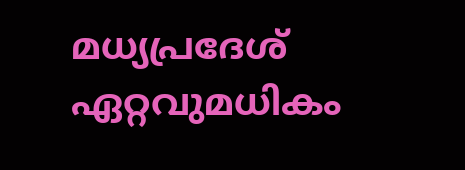മധ്യപ്രദേശ് ഏറ്റവുമധികം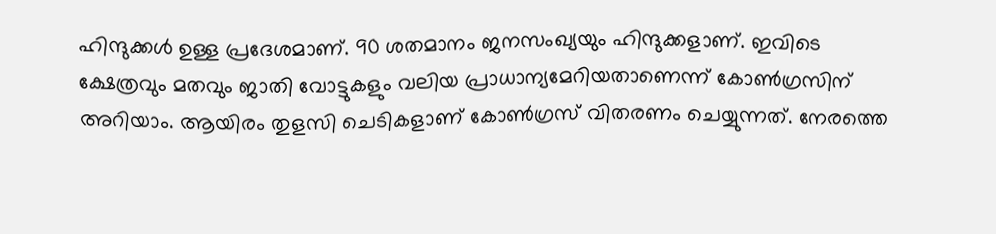ഹിന്ദുക്കള്‍ ഉള്ള പ്രദേശമാണ്. 90 ശതമാനം ജനസംഖ്യയും ഹിന്ദുക്കളാണ്. ഇവിടെ ക്ഷേത്രവും മതവും ജാതി വോട്ടുകളും വലിയ പ്രാധാന്യമേറിയതാണെന്ന് കോണ്‍ഗ്രസിന് അറിയാം. ആയിരം തുളസി ചെടികളാണ് കോണ്‍ഗ്രസ് വിതരണം ചെയ്യുന്നത്. നേരത്തെ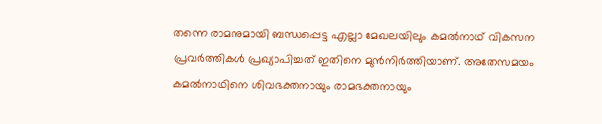തന്നെ രാമനുമായി ബന്ധപ്പെട്ട എല്ലാ മേഖലയിലും കമല്‍നാഥ് വികസന പ്രവര്‍ത്തികള്‍ പ്രഖ്യാപിച്ചത് ഇതിനെ മുന്‍നിര്‍ത്തിയാണ്. അതേസമയം കമല്‍നാഥിനെ ശിവഭക്തനായും രാമഭക്തനായും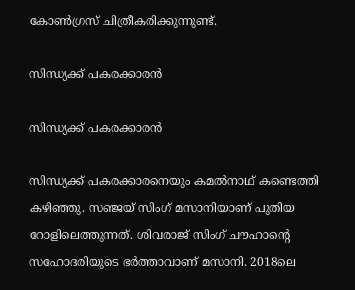കോണ്‍ഗ്രസ് ചിത്രീകരിക്കുന്നുണ്ട്.

സിന്ധ്യക്ക് പകരക്കാരന്‍

സിന്ധ്യക്ക് പകരക്കാരന്‍

സിന്ധ്യക്ക് പകരക്കാരനെയും കമല്‍നാഥ് കണ്ടെത്തി കഴിഞ്ഞു. സഞ്ജയ് സിംഗ് മസാനിയാണ് പുതിയ റോളിലെത്തുന്നത്. ശിവരാജ് സിംഗ് ചൗഹാന്റെ സഹോദരിയുടെ ഭര്‍ത്താവാണ് മസാനി. 2018ലെ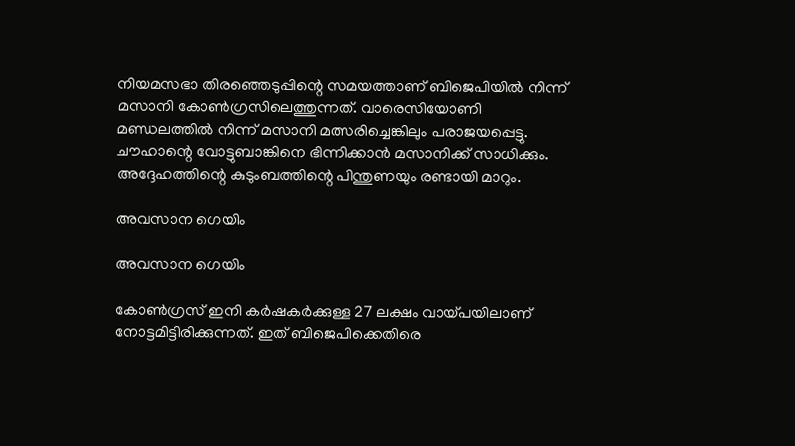നിയമസഭാ തിരഞ്ഞെടുപ്പിന്റെ സമയത്താണ് ബിജെപിയില്‍ നിന്ന് മസാനി കോണ്‍ഗ്രസിലെത്തുന്നത്. വാരെസിയോണി മണ്ഡലത്തില്‍ നിന്ന് മസാനി മത്സരിച്ചെങ്കിലും പരാജയപ്പെട്ടു. ചൗഹാന്റെ വോട്ടുബാങ്കിനെ ഭിന്നിക്കാന്‍ മസാനിക്ക് സാധിക്കും. അദ്ദേഹത്തിന്റെ കുടുംബത്തിന്റെ പിന്തുണയും രണ്ടായി മാറും.

അവസാന ഗെയിം

അവസാന ഗെയിം

കോണ്‍ഗ്രസ് ഇനി കര്‍ഷകര്‍ക്കുള്ള 27 ലക്ഷം വായ്പയിലാണ് നോട്ടമിട്ടിരിക്കുന്നത്. ഇത് ബിജെപിക്കെതിരെ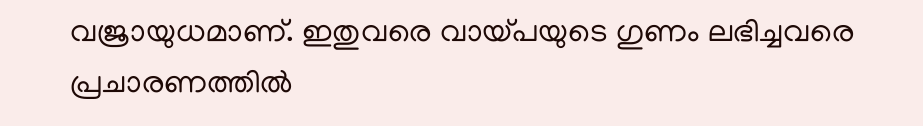വജ്രായുധമാണ്. ഇതുവരെ വായ്പയുടെ ഗുണം ലഭിച്ചവരെ പ്രചാരണത്തില്‍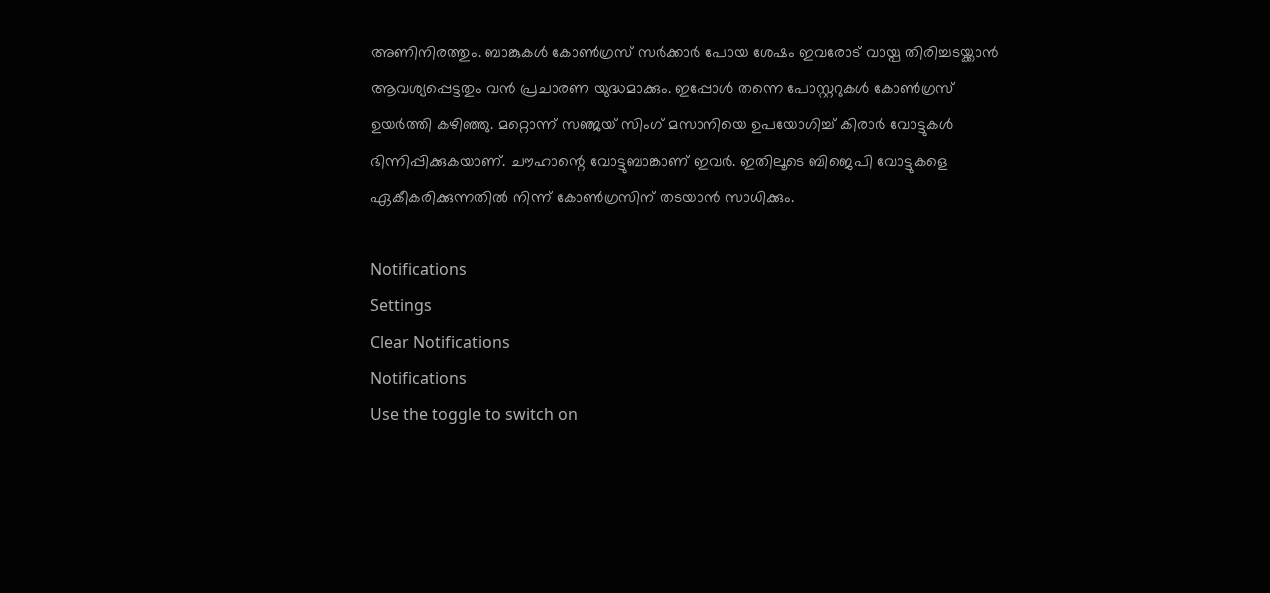അണിനിരത്തും. ബാങ്കുകള്‍ കോണ്‍ഗ്രസ് സര്‍ക്കാര്‍ പോയ ശേഷം ഇവരോട് വായ്പ തിരിച്ചടയ്ക്കാന്‍ ആവശ്യപ്പെട്ടതും വന്‍ പ്രചാരണ യുദ്ധമാക്കും. ഇപ്പോള്‍ തന്നെ പോസ്റ്ററുകള്‍ കോണ്‍ഗ്രസ് ഉയര്‍ത്തി കഴിഞ്ഞു. മറ്റൊന്ന് സഞ്ജയ് സിംഗ് മസാനിയെ ഉപയോഗിച്ച് കിരാര്‍ വോട്ടുകള്‍ ഭിന്നിപ്പിക്കുകയാണ്. ചൗഹാന്റെ വോട്ടുബാങ്കാണ് ഇവര്‍. ഇതിലൂടെ ബിജെപി വോട്ടുകളെ ഏകീകരിക്കുന്നതില്‍ നിന്ന് കോണ്‍ഗ്രസിന് തടയാന്‍ സാധിക്കും.

Notifications
Settings
Clear Notifications
Notifications
Use the toggle to switch on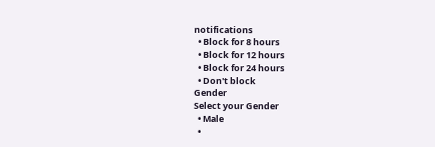notifications
  • Block for 8 hours
  • Block for 12 hours
  • Block for 24 hours
  • Don't block
Gender
Select your Gender
  • Male
  •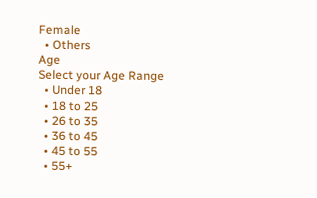Female
  • Others
Age
Select your Age Range
  • Under 18
  • 18 to 25
  • 26 to 35
  • 36 to 45
  • 45 to 55
  • 55+